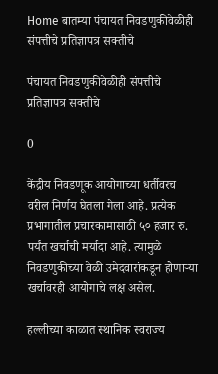Home बातम्या पंचायत निवडणुकीवेळीही संपत्तीचे प्रतिज्ञापत्र सक्तीचे

पंचायत निवडणुकीवेळीही संपत्तीचे प्रतिज्ञापत्र सक्तीचे

0

केंद्रीय निवडणूक आयोगाच्या धर्तीवरच वरील निर्णय घेतला गेला आहे. प्रत्येक प्रभागातील प्रचारकामासाठी ५० हजार रु. पर्यंत खर्चाची मर्यादा आहे. त्यामुळे निवडणुकीच्या वेळी उमेदवारांकडून होणार्‍या खर्चावरही आयोगाचे लक्ष असेल.

हल्लीच्या काळात स्थानिक स्वराज्य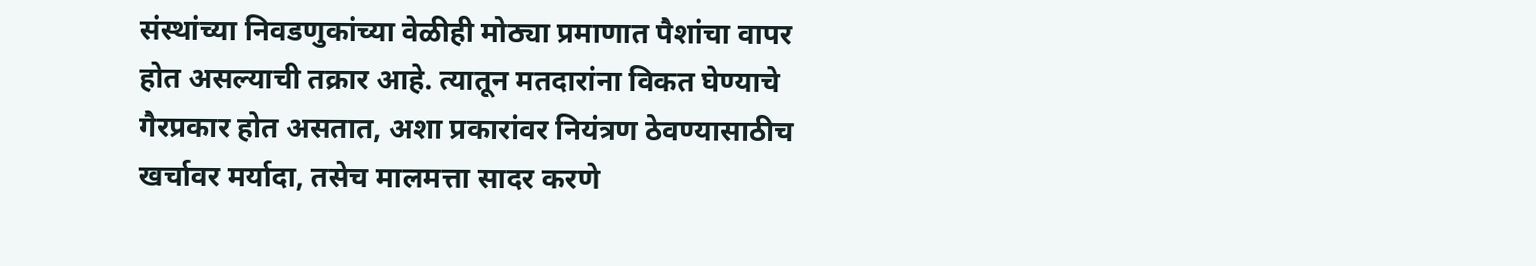संस्थांच्या निवडणुकांच्या वेळीही मोठ्या प्रमाणात पैशांचा वापर होत असल्याची तक्रार आहे. त्यातून मतदारांना विकत घेण्याचे गैरप्रकार होत असतात, अशा प्रकारांवर नियंत्रण ठेवण्यासाठीच खर्चावर मर्यादा, तसेच मालमत्ता सादर करणे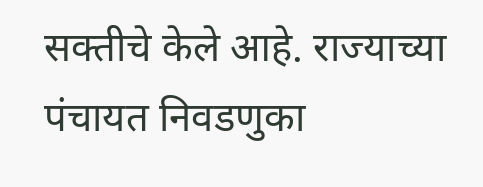सक्तीचे केले आहे. राज्याच्या पंचायत निवडणुका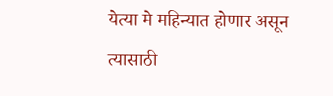येत्या मे महिन्यात होणार असून त्यासाठी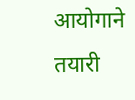आयोगाने तयारी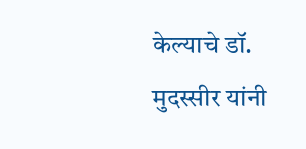केल्याचे डॉ. मुदस्सीर यांनी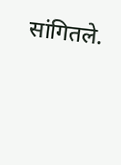सांगितले.